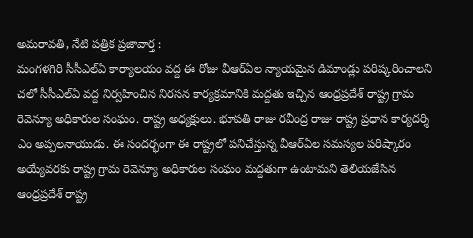అమరావతి, నేటి పత్రిక ప్రజావార్త :
మంగళగిరి సీసీఎల్ఏ కార్యాలయం వద్ద ఈ రోజు వీఆర్ఏల న్యాయమైన డిమాండ్లు పరిష్కరించాలని చలో సీసీఎల్ఏ వద్ద నిర్వహించిన నిరసన కార్యక్రమానికి మద్దతు ఇచ్చిన ఆంధ్రప్రదేశ్ రాష్ట్ర గ్రామ రెవెన్యూ అధికారుల సంఘం. రాష్ట్ర అధ్యక్షులు. భూపతి రాజు రవీంద్ర రాజు రాష్ట్ర ప్రధాన కార్యదర్శి ఎం అప్పలనాయుడు. ఈ సందర్భంగా ఈ రాష్ట్రలో పనిచేస్తున్న వీఆర్ఏల సమస్యల పరిష్కారం అయ్యేవరకు రాష్ట్ర గ్రామ రెవెన్యూ అధికారుల సంఘం మద్దతుగా ఉంటామని తెలియజేసిన ఆంధ్రప్రదేశ్ రాష్ట్ర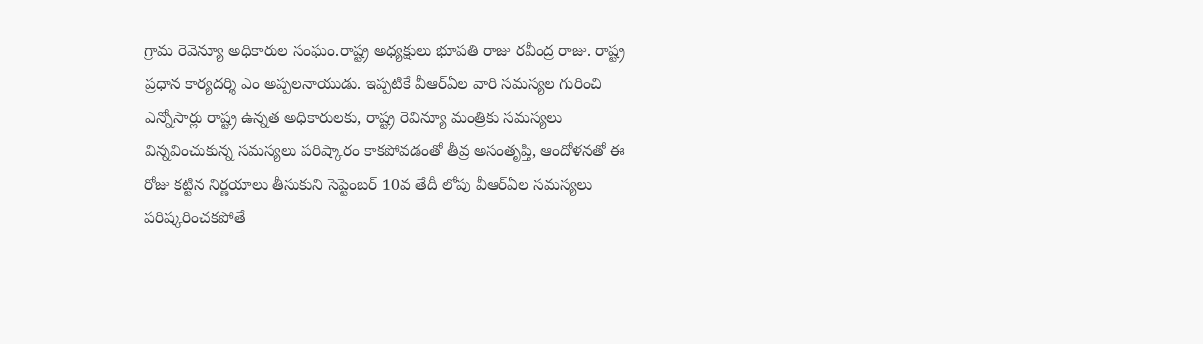గ్రామ రెవెన్యూ అధికారుల సంఘం.రాష్ట్ర అధ్యక్షులు భూపతి రాజు రవీంద్ర రాజు. రాష్ట్ర ప్రధాన కార్యదర్శి ఎం అప్పలనాయుడు. ఇప్పటికే వీఆర్ఏల వారి సమస్యల గురించి ఎన్నోసార్లు రాష్ట్ర ఉన్నత అధికారులకు, రాష్ట్ర రెవిన్యూ మంత్రికు సమస్యలు విన్నవించుకున్న సమస్యలు పరిష్కారం కాకపోవడంతో తీవ్ర అసంతృప్తి, ఆందోళనతో ఈ రోజు కట్టిన నిర్ణయాలు తీసుకుని సెప్టెంబర్ 10వ తేదీ లోపు వీఆర్ఏల సమస్యలు పరిష్కరించకపోతే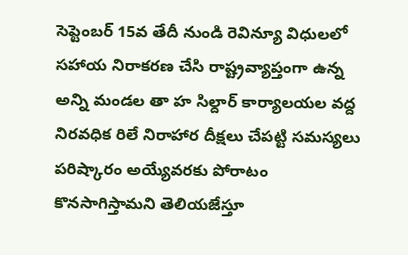సెప్టెంబర్ 15వ తేదీ నుండి రెవిన్యూ విధులలో సహాయ నిరాకరణ చేసి రాష్ట్రవ్యాప్తంగా ఉన్న అన్ని మండల తా హ సిల్దార్ కార్యాలయల వద్ద నిరవధిక రిలే నిరాహార దీక్షలు చేపట్టి సమస్యలు పరిష్కారం అయ్యేవరకు పోరాటం కొనసాగిస్తామని తెలియజేస్తూ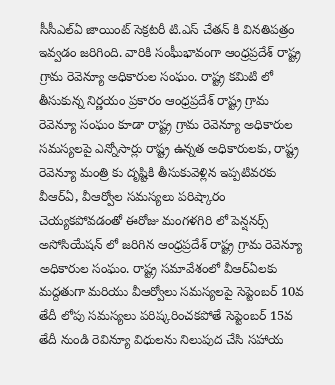సీసీఎల్ఏ జాయింట్ సెక్రటరీ టి.ఎస్ చేతన్ కి వినతిపత్రం ఇవ్వడం జరిగింది. వారికి సంఘీభావంగా ఆంధ్రప్రదేశ్ రాష్ట్ర గ్రామ రెవెన్యూ అధికారుల సంఘం. రాష్ట్ర కమిటి లో తీసుకున్న నిర్ణయం ప్రకారం ఆంధ్రప్రదేశ్ రాష్ట్ర గ్రామ రెవెన్యూ సంఘం కూడా రాష్ట్ర గ్రామ రెవెన్యూ అధికారుల సమస్యలపై ఎన్నోసార్లు రాష్ట్ర ఉన్నత అధికారులకు, రాష్ట్ర రెవెన్యూ మంత్రి కు దృష్టికి తీసుకువెళ్లిన ఇప్పటివరకు వీఆర్ఏ, వీఆర్వోల సమస్యలు పరిష్కారం చెయ్యకపోవడంతో ఈరోజు మంగళగిరి లో పెన్షనర్స్ అసోసియేషన్ లో జరిగిన ఆంధ్రప్రదేశ్ రాష్ట్ర గ్రామ రెవెన్యూ అధికారుల సంఘం. రాష్ట్ర సమావేశంలో వీఆర్ఏలకు మద్దతుగా మరియు వీఆర్వోలు సమస్యలపై సెప్టెంబర్ 10వ తేదీ లోపు సమస్యలు పరిష్కరించకపోతే సెప్టెంబర్ 15వ తేదీ నుండి రెవిన్యూ విధులను నిలుపుద చేసి సహాయ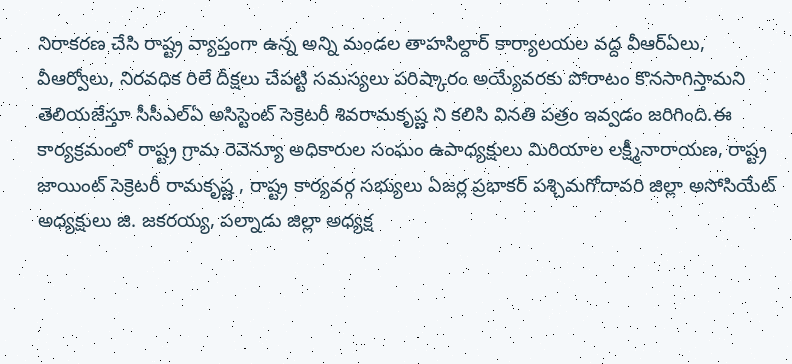నిరాకరణ చేసి రాష్ట్ర వ్యాప్తంగా ఉన్న అన్ని మండల తాహసిల్దార్ కార్యాలయల వద్ద వీఆర్ఏలు, వీఆర్వోలు, నిరవధిక రిలే దీక్షలు చేపట్టి సమస్యలు పరిష్కారం అయ్యేవరకు పోరాటం కొనసాగిస్తామని తెలియజేస్తూ సీసీఎల్ఏ అసిస్టెంట్ సెక్రెటరీ శివరామకృష్ణ ని కలిసి వినతి పత్రం ఇవ్వడం జరిగింది.ఈ కార్యక్రమంలో రాష్ట్ర గ్రామ రెవెన్యూ అధికారుల సంఘం ఉపాధ్యక్షులు మిరియాల లక్ష్మీనారాయణ, రాష్ట్ర జాయింట్ సెక్రెటరీ రామకృష్ణ , రాష్ట్ర కార్యవర్గ సభ్యులు ఏజర్ల ప్రభాకర్ పశ్చిమగోదావరి జిల్లా అసోసియేట్ అధ్యక్షులు జి. జకరయ్య, పల్నాడు జిల్లా అధ్యక్ష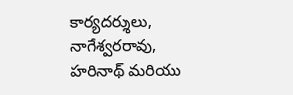కార్యదర్శులు, నాగేశ్వరరావు, హరినాథ్ మరియు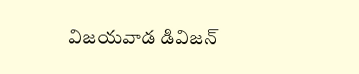విజయవాడ డివిజన్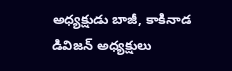అధ్యక్షుడు బాజీ, కాకినాడ డివిజన్ అధ్యక్షులు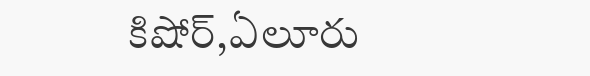కిషోర్,ఏలూరు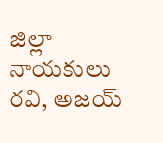జిల్లా నాయకులు రవి, అజయ్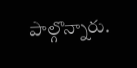పాల్గొన్నారు.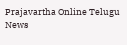Prajavartha Online Telugu News